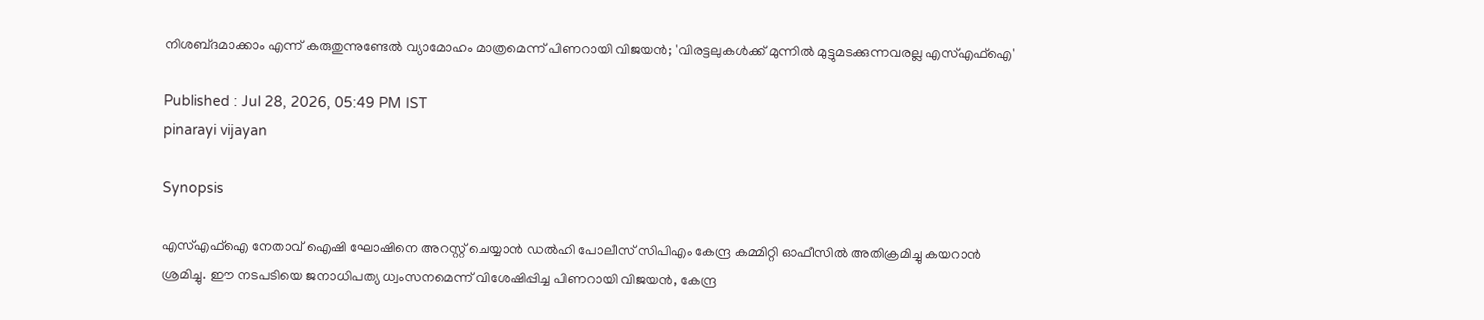നിശബ്‍ദമാക്കാം എന്ന് കരുതുന്നുണ്ടേൽ വ്യാമോഹം മാത്രമെന്ന് പിണറായി വിജയൻ; 'വിരട്ടലുകൾക്ക് മുന്നിൽ മുട്ടുമടക്കുന്നവരല്ല എസ്എഫ്ഐ'

Published : Jul 28, 2026, 05:49 PM IST
pinarayi vijayan

Synopsis

എസ്എഫ്ഐ നേതാവ് ഐഷി ഘോഷിനെ അറസ്റ്റ് ചെയ്യാൻ ഡൽഹി പോലീസ് സിപിഎം കേന്ദ്ര കമ്മിറ്റി ഓഫീസിൽ അതിക്രമിച്ചു കയറാൻ ശ്രമിച്ചു. ഈ നടപടിയെ ജനാധിപത്യ ധ്വംസനമെന്ന് വിശേഷിപ്പിച്ച പിണറായി വിജയൻ, കേന്ദ്ര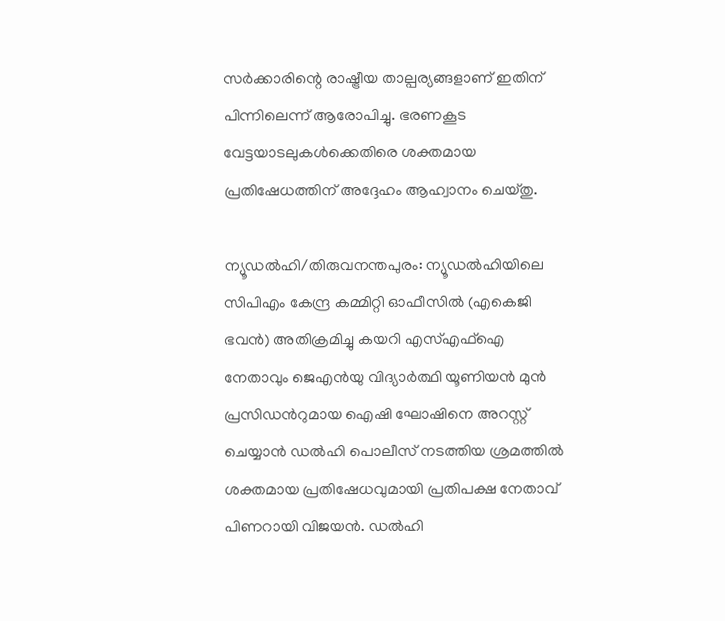സർക്കാരിന്റെ രാഷ്ട്രീയ താല്പര്യങ്ങളാണ് ഇതിന് പിന്നിലെന്ന് ആരോപിച്ചു. ഭരണകൂട വേട്ടയാടലുകൾക്കെതിരെ ശക്തമായ പ്രതിഷേധത്തിന് അദ്ദേഹം ആഹ്വാനം ചെയ്തു.

ന്യൂഡൽഹി/തിരുവനന്തപുരം: ന്യൂഡൽഹിയിലെ സിപിഎം കേന്ദ്ര കമ്മിറ്റി ഓഫീസിൽ (എകെജി ഭവൻ) അതിക്രമിച്ചു കയറി എസ്എഫ്ഐ നേതാവും ജെഎൻയു വിദ്യാർത്ഥി യൂണിയൻ മുൻ പ്രസിഡന്‍റുമായ ഐഷി ഘോഷിനെ അറസ്റ്റ് ചെയ്യാൻ ഡൽഹി പൊലീസ് നടത്തിയ ശ്രമത്തിൽ ശക്തമായ പ്രതിഷേധവുമായി പ്രതിപക്ഷ നേതാവ് പിണറായി വിജയൻ. ഡൽഹി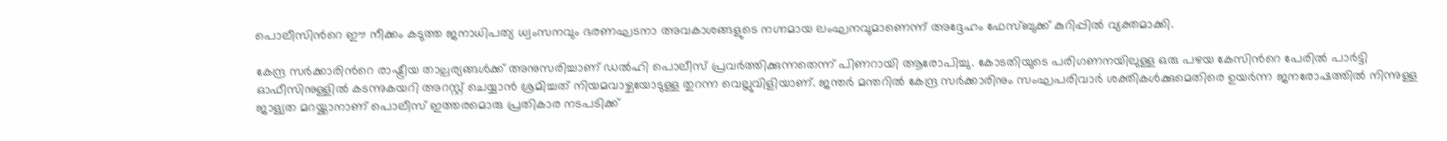പൊലീസിന്‍റെ ഈ നീക്കം കടുത്ത ജനാധിപത്യ ധ്വംസനവും ഭരണഘടനാ അവകാശങ്ങളുടെ നഗ്നമായ ലംഘനവുമാണെന്ന് അദ്ദേഹം ഫേസ്ബുക്ക് കുറിപ്പിൽ വ്യക്തമാക്കി.

കേന്ദ്ര സർക്കാരിന്‍റെ രാഷ്ട്രീയ താല്പര്യങ്ങൾക്ക് അനുസരിച്ചാണ് ഡൽഹി പൊലീസ് പ്രവർത്തിക്കുന്നതെന്ന് പിണറായി ആരോപിച്ചു. കോടതിയുടെ പരിഗണനയിലുള്ള ഒരു പഴയ കേസിന്‍റെ പേരിൽ പാർട്ടി ഓഫീസിനുള്ളിൽ കടന്നുകയറി അറസ്റ്റ് ചെയ്യാൻ ശ്രമിച്ചത് നിയമവാഴ്ചയോടുള്ള തുറന്ന വെല്ലുവിളിയാണ്. ജന്തർ മന്തറിൽ കേന്ദ്ര സർക്കാരിനും സംഘപരിവാർ ശക്തികൾക്കുമെതിരെ ഉയർന്ന ജനരോഷത്തിൽ നിന്നുള്ള ജാള്യത മറയ്ക്കാനാണ് പൊലീസ് ഇത്തരമൊരു പ്രതികാര നടപടിക്ക്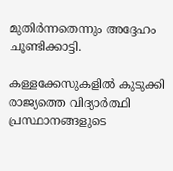മുതിർന്നതെന്നും അദ്ദേഹം ചൂണ്ടിക്കാട്ടി.

കള്ളക്കേസുകളിൽ കുടുക്കി രാജ്യത്തെ വിദ്യാർത്ഥി പ്രസ്ഥാനങ്ങളുടെ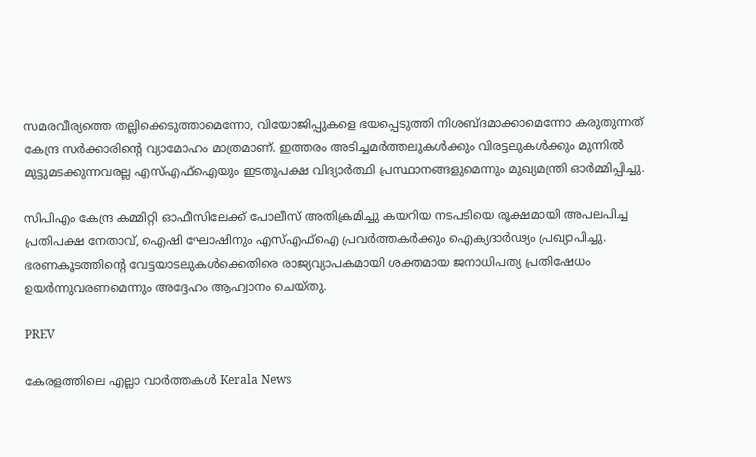സമരവീര്യത്തെ തല്ലിക്കെടുത്താമെന്നോ, വിയോജിപ്പുകളെ ഭയപ്പെടുത്തി നിശബ്‍ദമാക്കാമെന്നോ കരുതുന്നത് കേന്ദ്ര സർക്കാരിന്‍റെ വ്യാമോഹം മാത്രമാണ്. ഇത്തരം അടിച്ചമർത്തലുകൾക്കും വിരട്ടലുകൾക്കും മുന്നിൽ മുട്ടുമടക്കുന്നവരല്ല എസ്എഫ്ഐയും ഇടതുപക്ഷ വിദ്യാർത്ഥി പ്രസ്ഥാനങ്ങളുമെന്നും മുഖ്യമന്ത്രി ഓർമ്മിപ്പിച്ചു.

സിപിഎം കേന്ദ്ര കമ്മിറ്റി ഓഫീസിലേക്ക് പോലീസ് അതിക്രമിച്ചു കയറിയ നടപടിയെ രൂക്ഷമായി അപലപിച്ച പ്രതിപക്ഷ നേതാവ്, ഐഷി ഘോഷിനും എസ്എഫ്ഐ പ്രവർത്തകർക്കും ഐക്യദാർഢ്യം പ്രഖ്യാപിച്ചു. ഭരണകൂടത്തിന്‍റെ വേട്ടയാടലുകൾക്കെതിരെ രാജ്യവ്യാപകമായി ശക്തമായ ജനാധിപത്യ പ്രതിഷേധം ഉയർന്നുവരണമെന്നും അദ്ദേഹം ആഹ്വാനം ചെയ്തു.

PREV

കേരളത്തിലെ എല്ലാ വാർത്തകൾ Kerala News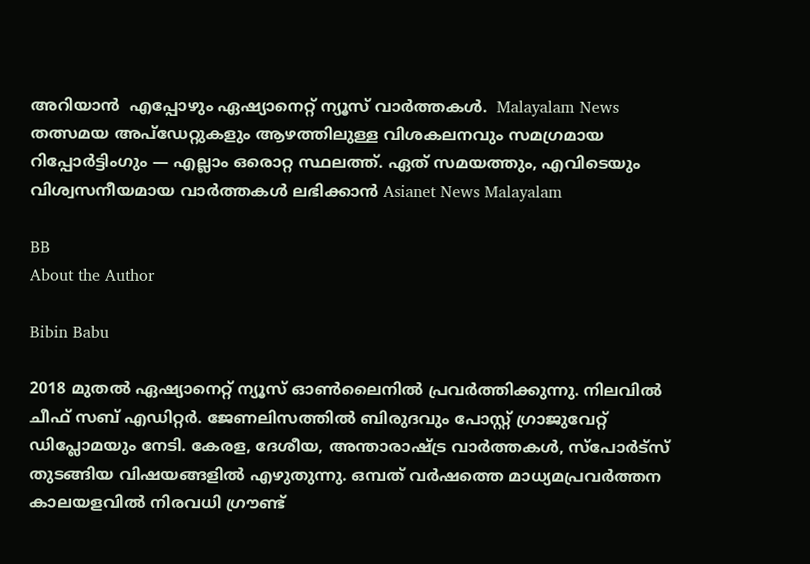അറിയാൻ  എപ്പോഴും ഏഷ്യാനെറ്റ് ന്യൂസ് വാർത്തകൾ.  Malayalam News   തത്സമയ അപ്‌ഡേറ്റുകളും ആഴത്തിലുള്ള വിശകലനവും സമഗ്രമായ റിപ്പോർട്ടിംഗും — എല്ലാം ഒരൊറ്റ സ്ഥലത്ത്. ഏത് സമയത്തും, എവിടെയും വിശ്വസനീയമായ വാർത്തകൾ ലഭിക്കാൻ Asianet News Malayalam

BB
About the Author

Bibin Babu

2018 മുതല്‍ ഏഷ്യാനെറ്റ് ന്യൂസ് ഓണ്‍ലൈനില്‍ പ്രവര്‍ത്തിക്കുന്നു. നിലവില്‍ ചീഫ് സബ് എഡിറ്റർ. ജേണലിസത്തില്‍ ബിരുദവും പോസ്റ്റ് ഗ്രാജുവേറ്റ് ഡിപ്ലോമയും നേടി. കേരള, ദേശീയ, അന്താരാഷ്ട്ര വാര്‍ത്തകള്‍, സ്പോര്‍ട്സ് തുടങ്ങിയ വിഷയങ്ങളില്‍ എഴുതുന്നു. ഒമ്പത് വര്‍ഷത്തെ മാധ്യമപ്രവര്‍ത്തന കാലയളവില്‍ നിരവധി ഗ്രൗണ്ട്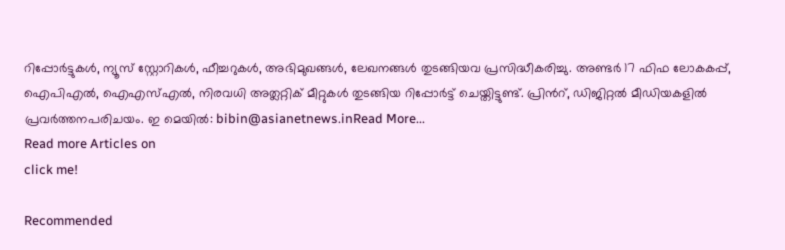റിപ്പോര്‍ട്ടുകള്‍, ന്യൂസ് സ്റ്റോറികള്‍, ഫീച്ചറുകള്‍, അഭിമുഖങ്ങള്‍, ലേഖനങ്ങള്‍ തുടങ്ങിയവ പ്രസിദ്ധീകരിച്ചു. അണ്ടര്‍ 17 ഫിഫ ലോകകപ്പ്, ഐപിഎൽ, ഐഎസ്എൽ, നിരവധി അത്ലറ്റിക് മീറ്റുകൾ തുടങ്ങിയ റിപ്പോര്‍ട്ട് ചെയ്തിട്ടുണ്ട്. പ്രിന്‍റ്, ഡിജിറ്റല്‍ മീഡിയകളില്‍ പ്രവര്‍ത്തനപരിചയം. ഇ മെയില്‍: bibin@asianetnews.inRead More...
Read more Articles on
click me!

Recommended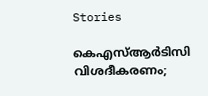Stories

കെഎസ്ആർടിസി വിശദീകരണം;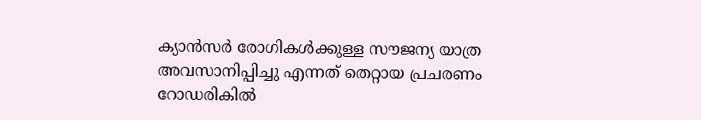ക്യാൻസർ രോഗികൾക്കുള്ള സൗജന്യ യാത്ര അവസാനിപ്പിച്ചു എന്നത് തെറ്റായ പ്രചരണം
റോഡരികിൽ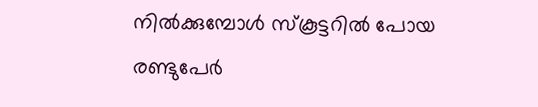നിൽക്കുമ്പോൾ സ്കൂട്ടറില്‍ പോയ രണ്ടുപേർ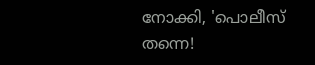നോക്കി, 'പൊലീസ് തന്നെ!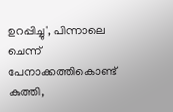ഉറപ്പിച്ചു', പിന്നാലെ ചെന്ന് പേനാക്കത്തികൊണ്ട് കുത്തി,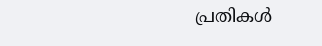പ്രതികൾ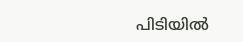പിടിയിൽ